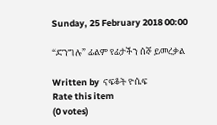Sunday, 25 February 2018 00:00

“ድንግሉ” ፊልም የፊታችን ሰኞ ይመረቃል

Written by  ናፍቆት ዮሴፍ
Rate this item
(0 votes)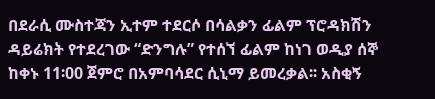በደራሲ ሙስተጃን ኢተም ተደርሶ በሳልቃን ፊልም ፕሮዳክሽን ዳይሬክት የተደረገው “ድንግሉ” የተሰኘ ፊልም ከነገ ወዲያ ሰኞ ከቀኑ 11፡00 ጀምሮ በአምባሳደር ሲኒማ ይመረቃል፡፡ አስቂኝ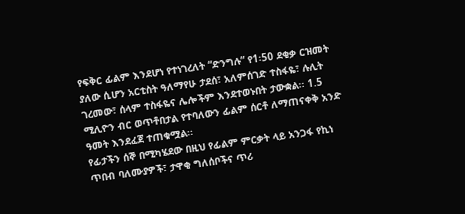የፍቅር ፊልም እንደሆነ የተነገረለት “ድንግሉ” የ1፡50 ደቂቃ ርዝመት ያለው ሲሆን አርቲስት ዓለማየሁ ታደሰ፣ አለምሰገድ ተስፋዬ፣ ሉሊት ገረመው፣ ሰላም ተስፋዬና ሌሎችም እንደተወኑበት ታውቋል፡፡ 1.5 ሚሊዮን ብር ወጥቶበታል የተባለውን ፊልም ሰርቶ ለማጠናቀቅ አንድ ዓመት እንደፈጀ ተጠቁሟል፡፡
የፊታችን ሰኞ በሚካሄደው በዚህ የፊልም ምርቃት ላይ አንጋፋ የኪነ ጥበብ ባለሙያዎች፣ ታዋቂ ግለሰቦችና ጥሪ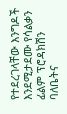የተደረገላቸው እንግዶች እንደሚታደሙ የሳልቃን ፊልም ፕሮዳክሽን ባለቤትና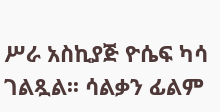ሥራ አስኪያጅ ዮሴፍ ካሳ ገልጿል፡፡ ሳልቃን ፊልም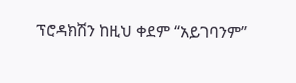ፕሮዳክሽን ከዚህ ቀደም “አይገባንም”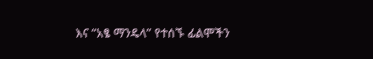እና “አፄ ማንዴላ” የተሰኙ ፊልሞችን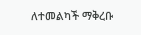ለተመልካች ማቅረቡ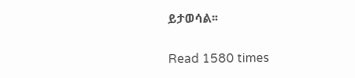ይታወሳል፡፡

Read 1580 times